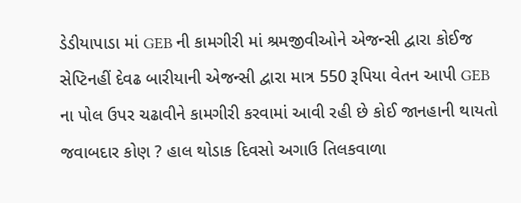ડેડીયાપાડા માં GEB ની કામગીરી માં શ્રમજીવીઓને એજન્સી દ્વારા કોઈજ સેપ્ટિનહીં દેવઢ બારીયાની એજન્સી દ્વારા માત્ર 550 રૂપિયા વેતન આપી GEB ના પોલ ઉપર ચઢાવીને કામગીરી કરવામાં આવી રહી છે કોઈ જાનહાની થાયતો જવાબદાર કોણ ? હાલ થોડાક દિવસો અગાઉ તિલકવાળા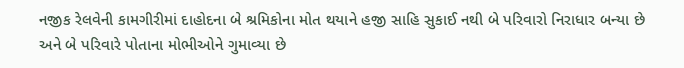નજીક રેલવેની કામગીરીમાં દાહોદના બે શ્રમિકોના મોત થયાને હજી સાહિ સુકાઈ નથી બે પરિવારો નિરાધાર બન્યા છે અને બે પરિવારે પોતાના મોભીઓને ગુમાવ્યા છે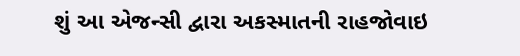શું આ એજન્સી દ્વારા અકસ્માતની રાહજોવાઇ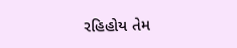રહિહોય તેમ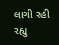લાગી રહી રહ્યુ